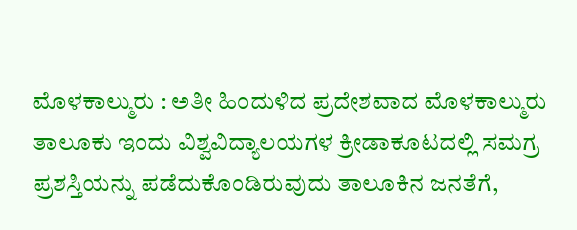ಮೊಳಕಾಲ್ಮುರು : ಅತೀ ಹಿಂದುಳಿದ ಪ್ರದೇಶವಾದ ಮೊಳಕಾಲ್ಮುರು ತಾಲೂಕು ಇಂದು ವಿಶ್ವವಿದ್ಯಾಲಯಗಳ ಕ್ರೀಡಾಕೂಟದಲ್ಲಿ ಸಮಗ್ರ ಪ್ರಶಸ್ತಿಯನ್ನು ಪಡೆದುಕೊಂಡಿರುವುದು ತಾಲೂಕಿನ ಜನತೆಗೆ,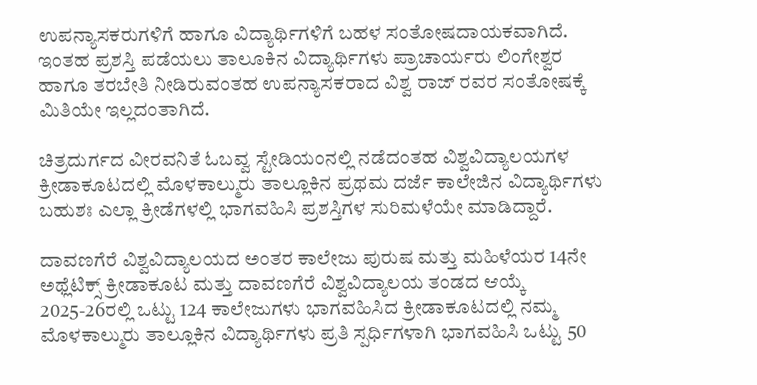ಉಪನ್ಯಾಸಕರುಗಳಿಗೆ ಹಾಗೂ ವಿದ್ಯಾರ್ಥಿಗಳಿಗೆ ಬಹಳ ಸಂತೋಷದಾಯಕವಾಗಿದೆ. ಇಂತಹ ಪ್ರಶಸ್ತಿ ಪಡೆಯಲು ತಾಲೂಕಿನ ವಿದ್ಯಾರ್ಥಿಗಳು ಪ್ರಾಚಾರ್ಯರು ಲಿಂಗೇಶ್ವರ ಹಾಗೂ ತರಬೇತಿ ನೀಡಿರುವಂತಹ ಉಪನ್ಯಾಸಕರಾದ ವಿಶ್ವ ರಾಜ್ ರವರ ಸಂತೋಷಕ್ಕೆ ಮಿತಿಯೇ ಇಲ್ಲದಂತಾಗಿದೆ.

ಚಿತ್ರದುರ್ಗದ ವೀರವನಿತೆ ಓಬವ್ವ ಸ್ಟೇಡಿಯಂನಲ್ಲಿ ನಡೆದಂತಹ ವಿಶ್ವವಿದ್ಯಾಲಯಗಳ ಕ್ರೀಡಾಕೂಟದಲ್ಲಿ ಮೊಳಕಾಲ್ಮುರು ತಾಲ್ಲೂಕಿನ ಪ್ರಥಮ ದರ್ಜೆ ಕಾಲೇಜಿನ ವಿದ್ಯಾರ್ಥಿಗಳು ಬಹುಶಃ ಎಲ್ಲಾ ಕ್ರೀಡೆಗಳಲ್ಲಿ ಭಾಗವಹಿಸಿ ಪ್ರಶಸ್ತಿಗಳ ಸುರಿಮಳೆಯೇ ಮಾಡಿದ್ದಾರೆ.

ದಾವಣಗೆರೆ ವಿಶ್ವವಿದ್ಯಾಲಯದ ಅಂತರ ಕಾಲೇಜು ಪುರುಷ ಮತ್ತು ಮಹಿಳೆಯರ 14ನೇ ಅಥ್ಲೆಟಿಕ್ಸ್ ಕ್ರೀಡಾಕೂಟ ಮತ್ತು ದಾವಣಗೆರೆ ವಿಶ್ವವಿದ್ಯಾಲಯ ತಂಡದ ಆಯ್ಕೆ 2025-26ರಲ್ಲಿ ಒಟ್ಟು 124 ಕಾಲೇಜುಗಳು ಭಾಗವಹಿಸಿದ ಕ್ರೀಡಾಕೂಟದಲ್ಲಿ ನಮ್ಮ ಮೊಳಕಾಲ್ಮುರು ತಾಲ್ಲೂಕಿನ ವಿದ್ಯಾರ್ಥಿಗಳು ಪ್ರತಿ ಸ್ಪರ್ಧಿಗಳಾಗಿ ಭಾಗವಹಿಸಿ ಒಟ್ಟು 50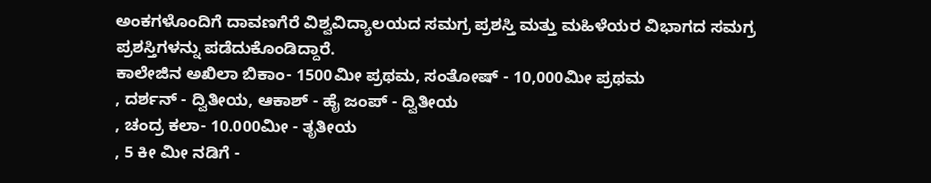ಅಂಕಗಳೊಂದಿಗೆ ದಾವಣಗೆರೆ ವಿಶ್ವವಿದ್ಯಾಲಯದ ಸಮಗ್ರ ಪ್ರಶಸ್ತಿ ಮತ್ತು ಮಹಿಳೆಯರ ವಿಭಾಗದ ಸಮಗ್ರ ಪ್ರಶಸ್ತಿಗಳನ್ನು ಪಡೆದುಕೊಂಡಿದ್ದಾರೆ.
ಕಾಲೇಜಿನ ಅಖಿಲಾ ಬಿಕಾಂ- 1500ಮೀ ಪ್ರಥಮ, ಸಂತೋಷ್ - 10,000ಮೀ ಪ್ರಥಮ
, ದರ್ಶನ್ - ದ್ವಿತೀಯ, ಆಕಾಶ್ - ಹೈ ಜಂಪ್ - ದ್ವಿತೀಯ
, ಚಂದ್ರ ಕಲಾ- 10.000ಮೀ - ತೃತೀಯ
, 5 ಕೀ ಮೀ ನಡಿಗೆ -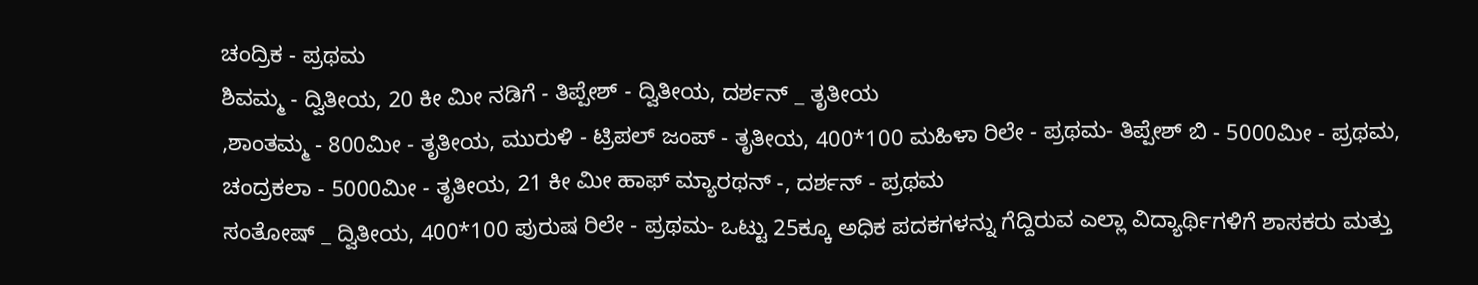ಚಂದ್ರಿಕ - ಪ್ರಥಮ
ಶಿವಮ್ಮ - ದ್ವಿತೀಯ, 20 ಕೀ ಮೀ ನಡಿಗೆ - ತಿಪ್ಪೇಶ್ - ದ್ವಿತೀಯ, ದರ್ಶನ್ _ ತೃತೀಯ
,ಶಾಂತಮ್ಮ - 800ಮೀ - ತೃತೀಯ, ಮುರುಳಿ - ಟ್ರಿಪಲ್ ಜಂಪ್ - ತೃತೀಯ, 400*100 ಮಹಿಳಾ ರಿಲೇ - ಪ್ರಥಮ- ತಿಪ್ಪೇಶ್ ಬಿ - 5000ಮೀ - ಪ್ರಥಮ, ಚಂದ್ರಕಲಾ - 5000ಮೀ - ತೃತೀಯ, 21 ಕೀ ಮೀ ಹಾಫ್ ಮ್ಯಾರಥನ್ -, ದರ್ಶನ್ - ಪ್ರಥಮ
ಸಂತೋಷ್ _ ದ್ವಿತೀಯ, 400*100 ಪುರುಷ ರಿಲೇ - ಪ್ರಥಮ- ಒಟ್ಟು 25ಕ್ಕೂ ಅಧಿಕ ಪದಕಗಳನ್ನು ಗೆದ್ದಿರುವ ಎಲ್ಲಾ ವಿದ್ಯಾರ್ಥಿಗಳಿಗೆ ಶಾಸಕರು ಮತ್ತು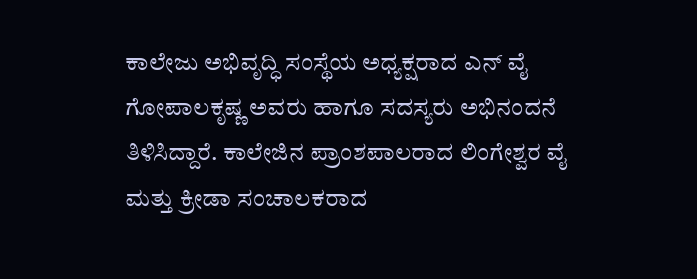ಕಾಲೇಜು ಅಭಿವೃದ್ಧಿ ಸಂಸ್ಥೆಯ ಅಧ್ಯಕ್ಷರಾದ ಎನ್ ವೈ ಗೋಪಾಲಕೃಷ್ಣ ಅವರು ಹಾಗೂ ಸದಸ್ಯರು ಅಭಿನಂದನೆ ತಿಳಿಸಿದ್ದಾರೆ. ಕಾಲೇಜಿನ ಪ್ರಾಂಶಪಾಲರಾದ ಲಿಂಗೇಶ್ವರ ವೈ ಮತ್ತು ಕ್ರೀಡಾ ಸಂಚಾಲಕರಾದ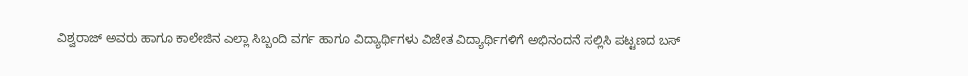ವಿಶ್ವರಾಜ್ ಅವರು ಹಾಗೂ ಕಾಲೇಜಿನ ಎಲ್ಲಾ ಸಿಬ್ಬಂದಿ ವರ್ಗ ಹಾಗೂ ವಿದ್ಯಾರ್ಥಿಗಳು ವಿಜೇತ ವಿದ್ಯಾರ್ಥಿಗಳಿಗೆ ಅಭಿನಂದನೆ ಸಲ್ಲಿಸಿ ಪಟ್ಟಣದ ಬಸ್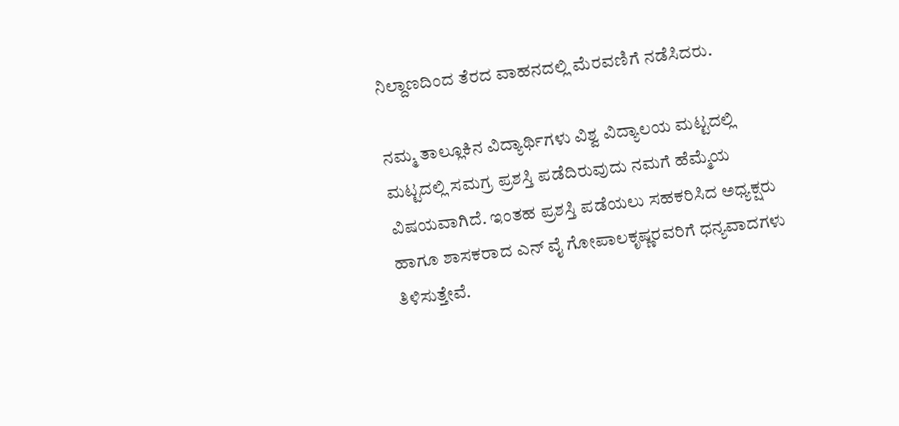ನಿಲ್ದಾಣದಿಂದ ತೆರದ ವಾಹನದಲ್ಲಿ ಮೆರವಣಿಗೆ ನಡೆಸಿದರು.

ನಮ್ಮ ತಾಲ್ಲೂಕಿನ ವಿದ್ಯಾರ್ಥಿಗಳು ವಿಶ್ವ ವಿದ್ಯಾಲಯ ಮಟ್ಟದಲ್ಲಿ ಮಟ್ಟದಲ್ಲಿ ಸಮಗ್ರ ಪ್ರಶಸ್ತಿ ಪಡೆದಿರುವುದು ನಮಗೆ ಹೆಮ್ಮೆಯ ವಿಷಯವಾಗಿದೆ. ಇಂತಹ ಪ್ರಶಸ್ತಿ ಪಡೆಯಲು ಸಹಕರಿಸಿದ ಅಧ್ಯಕ್ಷರು ಹಾಗೂ ಶಾಸಕರಾದ ಎನ್ ವೈ ಗೋಪಾಲಕೃಷ್ಣರವರಿಗೆ ಧನ್ಯವಾದಗಳು ತಿಳಿಸುತ್ತೇವೆ.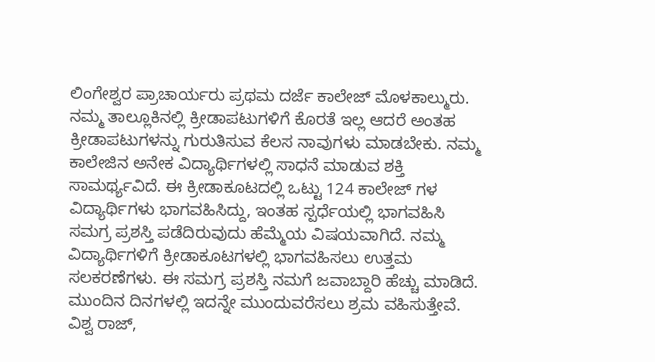ಲಿಂಗೇಶ್ವರ ಪ್ರಾಚಾರ್ಯರು ಪ್ರಥಮ ದರ್ಜೆ ಕಾಲೇಜ್ ಮೊಳಕಾಲ್ಮುರು.
ನಮ್ಮ ತಾಲ್ಲೂಕಿನಲ್ಲಿ ಕ್ರೀಡಾಪಟುಗಳಿಗೆ ಕೊರತೆ ಇಲ್ಲ ಆದರೆ ಅಂತಹ ಕ್ರೀಡಾಪಟುಗಳನ್ನು ಗುರುತಿಸುವ ಕೆಲಸ ನಾವುಗಳು ಮಾಡಬೇಕು. ನಮ್ಮ ಕಾಲೇಜಿನ ಅನೇಕ ವಿದ್ಯಾರ್ಥಿಗಳಲ್ಲಿ ಸಾಧನೆ ಮಾಡುವ ಶಕ್ತಿ ಸಾಮರ್ಥ್ಯವಿದೆ. ಈ ಕ್ರೀಡಾಕೂಟದಲ್ಲಿ ಒಟ್ಟು 124 ಕಾಲೇಜ್ ಗಳ ವಿದ್ಯಾರ್ಥಿಗಳು ಭಾಗವಹಿಸಿದ್ದು, ಇಂತಹ ಸ್ಪರ್ಧೆಯಲ್ಲಿ ಭಾಗವಹಿಸಿ ಸಮಗ್ರ ಪ್ರಶಸ್ತಿ ಪಡೆದಿರುವುದು ಹೆಮ್ಮೆಯ ವಿಷಯವಾಗಿದೆ. ನಮ್ಮ ವಿದ್ಯಾರ್ಥಿಗಳಿಗೆ ಕ್ರೀಡಾಕೂಟಗಳಲ್ಲಿ ಭಾಗವಹಿಸಲು ಉತ್ತಮ ಸಲಕರಣೆಗಳು. ಈ ಸಮಗ್ರ ಪ್ರಶಸ್ತಿ ನಮಗೆ ಜವಾಬ್ದಾರಿ ಹೆಚ್ಚು ಮಾಡಿದೆ. ಮುಂದಿನ ದಿನಗಳಲ್ಲಿ ಇದನ್ನೇ ಮುಂದುವರೆಸಲು ಶ್ರಮ ವಹಿಸುತ್ತೇವೆ.
ವಿಶ್ವ ರಾಜ್,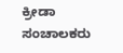ಕ್ರೀಡಾ ಸಂಚಾಲಕರು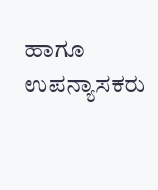ಹಾಗೂ ಉಪನ್ಯಾಸಕರು